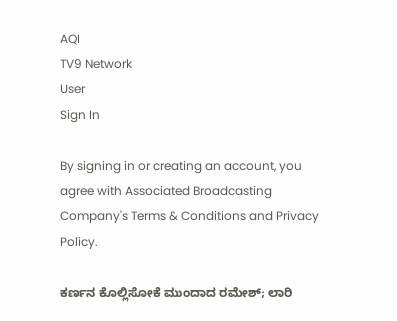AQI
TV9 Network
User
Sign In

By signing in or creating an account, you agree with Associated Broadcasting Company's Terms & Conditions and Privacy Policy.

ಕರ್ಣನ ಕೊಲ್ಲಿಸೋಕೆ ಮುಂದಾದ ರಮೇಶ್; ಲಾರಿ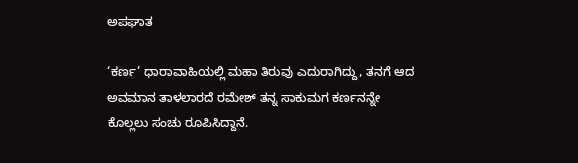ಅಪಘಾತ

‘ಕರ್ಣ’ ಧಾರಾವಾಹಿಯಲ್ಲಿ ಮಹಾ ತಿರುವು ಎದುರಾಗಿದ್ದು, ತನಗೆ ಆದ ಅವಮಾನ ತಾಳಲಾರದೆ ರಮೇಶ್ ತನ್ನ ಸಾಕುಮಗ ಕರ್ಣನನ್ನೇ ಕೊಲ್ಲಲು ಸಂಚು ರೂಪಿಸಿದ್ದಾನೆ.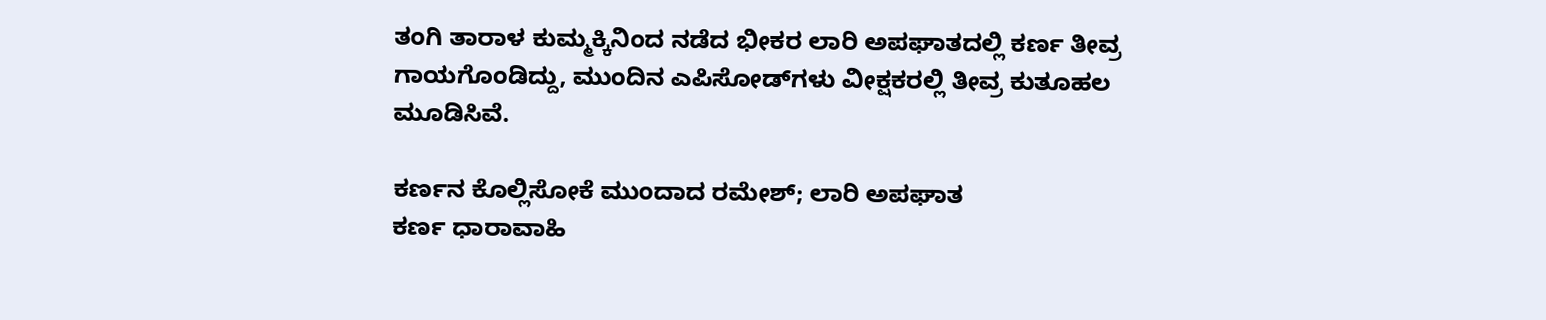ತಂಗಿ ತಾರಾಳ ಕುಮ್ಮಕ್ಕಿನಿಂದ ನಡೆದ ಭೀಕರ ಲಾರಿ ಅಪಘಾತದಲ್ಲಿ ಕರ್ಣ ತೀವ್ರ ಗಾಯಗೊಂಡಿದ್ದು, ಮುಂದಿನ ಎಪಿಸೋಡ್‌ಗಳು ವೀಕ್ಷಕರಲ್ಲಿ ತೀವ್ರ ಕುತೂಹಲ ಮೂಡಿಸಿವೆ.

ಕರ್ಣನ ಕೊಲ್ಲಿಸೋಕೆ ಮುಂದಾದ ರಮೇಶ್; ಲಾರಿ ಅಪಘಾತ
ಕರ್ಣ ಧಾರಾವಾಹಿ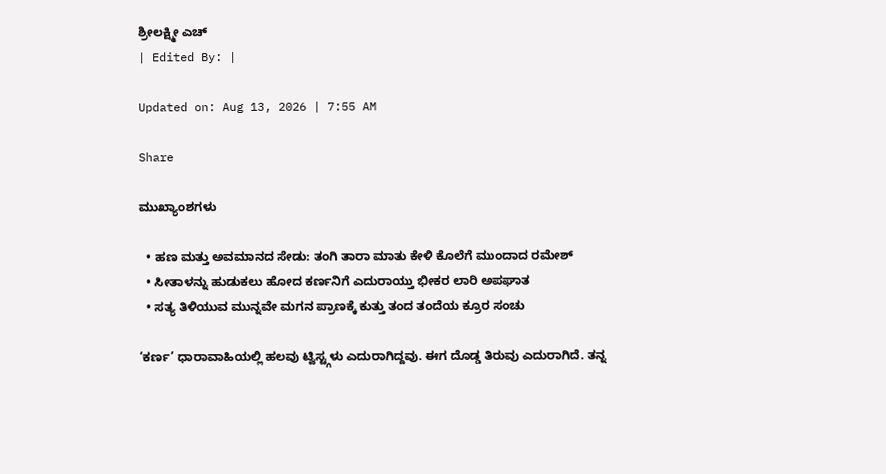ಶ್ರೀಲಕ್ಷ್ಮೀ ಎಚ್
| Edited By: |

Updated on: Aug 13, 2026 | 7:55 AM

Share

ಮುಖ್ಯಾಂಶಗಳು

  • ಹಣ ಮತ್ತು ಅವಮಾನದ ಸೇಡು: ತಂಗಿ ತಾರಾ ಮಾತು ಕೇಳಿ ಕೊಲೆಗೆ ಮುಂದಾದ ರಮೇಶ್
  • ಸೀತಾಳನ್ನು ಹುಡುಕಲು ಹೋದ ಕರ್ಣನಿಗೆ ಎದುರಾಯ್ತು ಭೀಕರ ಲಾರಿ ಅಪಘಾತ
  • ಸತ್ಯ ತಿಳಿಯುವ ಮುನ್ನವೇ ಮಗನ ಪ್ರಾಣಕ್ಕೆ ಕುತ್ತು ತಂದ ತಂದೆಯ ಕ್ರೂರ ಸಂಚು

‘ಕರ್ಣ’ ಧಾರಾವಾಹಿಯಲ್ಲಿ ಹಲವು ಟ್ವಿಸ್ಟ್ಗಳು ಎದುರಾಗಿದ್ದವು. ಈಗ ದೊಡ್ಡ ತಿರುವು ಎದುರಾಗಿದೆ. ತನ್ನ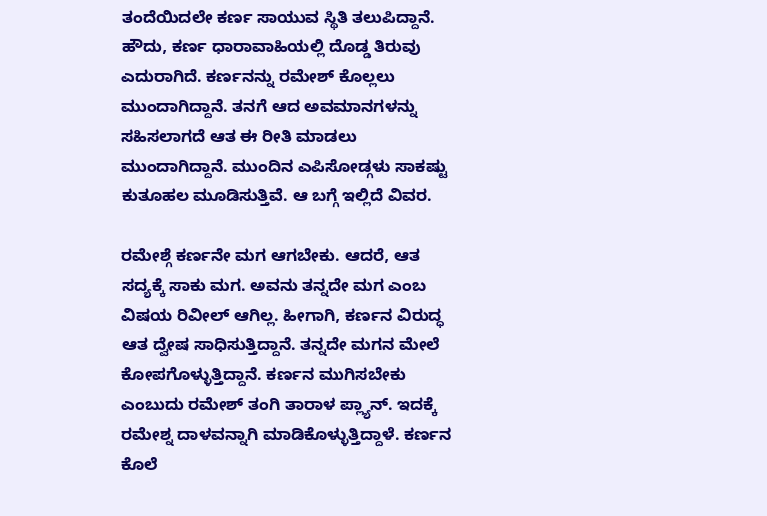ತಂದೆಯಿದಲೇ ಕರ್ಣ ಸಾಯುವ ಸ್ಥಿತಿ ತಲುಪಿದ್ದಾನೆ. ಹೌದು, ಕರ್ಣ ಧಾರಾವಾಹಿಯಲ್ಲಿ ದೊಡ್ಡ ತಿರುವು ಎದುರಾಗಿದೆ. ಕರ್ಣನನ್ನು ರಮೇಶ್ ಕೊಲ್ಲಲು ಮುಂದಾಗಿದ್ದಾನೆ. ತನಗೆ ಆದ ಅವಮಾನಗಳನ್ನು ಸಹಿಸಲಾಗದೆ ಆತ ಈ ರೀತಿ ಮಾಡಲು ಮುಂದಾಗಿದ್ದಾನೆ. ಮುಂದಿನ ಎಪಿಸೋಡ್ಗಳು ಸಾಕಷ್ಟು ಕುತೂಹಲ ಮೂಡಿಸುತ್ತಿವೆ. ಆ ಬಗ್ಗೆ ಇಲ್ಲಿದೆ ವಿವರ.

ರಮೇಶ್ಗೆ ಕರ್ಣನೇ ಮಗ ಆಗಬೇಕು. ಆದರೆ, ಆತ ಸದ್ಯಕ್ಕೆ ಸಾಕು ಮಗ. ಅವನು ತನ್ನದೇ ಮಗ ಎಂಬ ವಿಷಯ ರಿವೀಲ್ ಆಗಿಲ್ಲ. ಹೀಗಾಗಿ, ಕರ್ಣನ ವಿರುದ್ಧ ಆತ ದ್ವೇಷ ಸಾಧಿಸುತ್ತಿದ್ದಾನೆ. ತನ್ನದೇ ಮಗನ ಮೇಲೆ ಕೋಪಗೊಳ್ಳುತ್ತಿದ್ದಾನೆ. ಕರ್ಣನ ಮುಗಿಸಬೇಕು ಎಂಬುದು ರಮೇಶ್ ತಂಗಿ ತಾರಾಳ ಪ್ಲ್ಯಾನ್. ಇದಕ್ಕೆ ರಮೇಶ್ನ ದಾಳವನ್ನಾಗಿ ಮಾಡಿಕೊಳ್ಳುತ್ತಿದ್ದಾಳೆ. ಕರ್ಣನ ಕೊಲೆ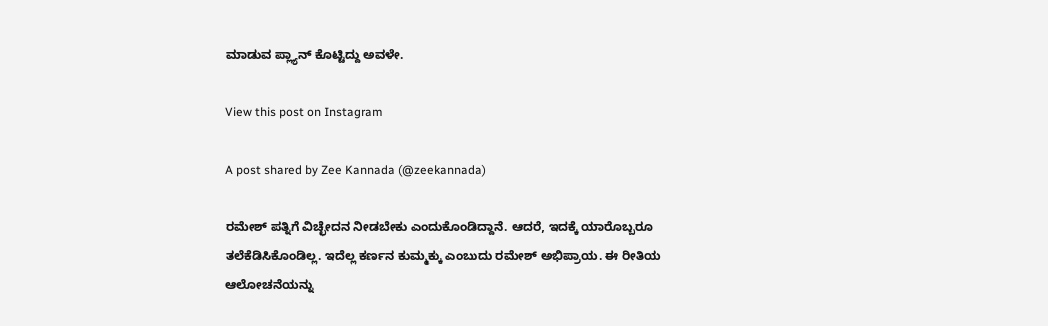ಮಾಡುವ ಪ್ಲ್ಯಾನ್ ಕೊಟ್ಟಿದ್ದು ಅವಳೇ.

View this post on Instagram

A post shared by Zee Kannada (@zeekannada)

ರಮೇಶ್ ಪತ್ನಿಗೆ ವಿಚ್ಛೇದನ ನೀಡಬೇಕು ಎಂದುಕೊಂಡಿದ್ದಾನೆ. ಆದರೆ, ಇದಕ್ಕೆ ಯಾರೊಬ್ಬರೂ ತಲೆಕೆಡಿಸಿಕೊಂಡಿಲ್ಲ. ಇದೆಲ್ಲ ಕರ್ಣನ ಕುಮ್ಮಕ್ಕು ಎಂಬುದು ರಮೇಶ್ ಅಭಿಪ್ರಾಯ. ಈ ರೀತಿಯ ಆಲೋಚನೆಯನ್ನು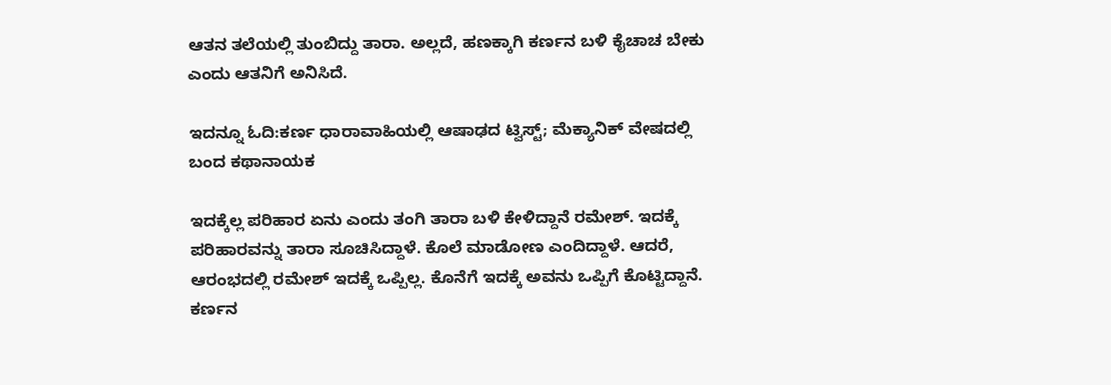ಆತನ ತಲೆಯಲ್ಲಿ ತುಂಬಿದ್ದು ತಾರಾ. ಅಲ್ಲದೆ, ಹಣಕ್ಕಾಗಿ ಕರ್ಣನ ಬಳಿ ಕೈಚಾಚ ಬೇಕು ಎಂದು ಆತನಿಗೆ ಅನಿಸಿದೆ.

ಇದನ್ನೂ ಓದಿ:ಕರ್ಣ ಧಾರಾವಾಹಿಯಲ್ಲಿ ಆಷಾಢದ ಟ್ವಿಸ್ಟ್; ಮೆಕ್ಯಾನಿಕ್ ವೇಷದಲ್ಲಿ ಬಂದ ಕಥಾನಾಯಕ

ಇದಕ್ಕೆಲ್ಲ ಪರಿಹಾರ ಏನು ಎಂದು ತಂಗಿ ತಾರಾ ಬಳಿ ಕೇಳಿದ್ದಾನೆ ರಮೇಶ್. ಇದಕ್ಕೆ ಪರಿಹಾರವನ್ನು ತಾರಾ ಸೂಚಿಸಿದ್ದಾಳೆ. ಕೊಲೆ ಮಾಡೋಣ ಎಂದಿದ್ದಾಳೆ. ಆದರೆ, ಆರಂಭದಲ್ಲಿ ರಮೇಶ್ ಇದಕ್ಕೆ ಒಪ್ಪಿಲ್ಲ. ಕೊನೆಗೆ ಇದಕ್ಕೆ ಅವನು ಒಪ್ಪಿಗೆ ಕೊಟ್ಟಿದ್ದಾನೆ. ಕರ್ಣನ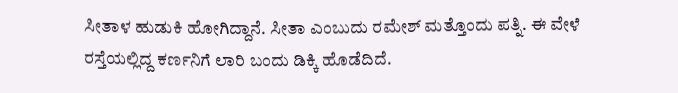ಸೀತಾಳ ಹುಡುಕಿ ಹೋಗಿದ್ದಾನೆ. ಸೀತಾ ಎಂಬುದು ರಮೇಶ್ ಮತ್ತೊಂದು ಪತ್ನಿ. ಈ ವೇಳೆ ರಸ್ತೆಯಲ್ಲಿದ್ದ ಕರ್ಣನಿಗೆ ಲಾರಿ ಬಂದು ಡಿಕ್ಕಿ ಹೊಡೆದಿದೆ.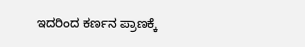ಇದರಿಂದ ಕರ್ಣನ ಪ್ರಾಣಕ್ಕೆ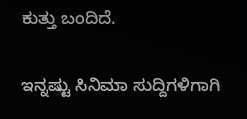ಕುತ್ತು ಬಂದಿದೆ.

ಇನ್ನಷ್ಟು ಸಿನಿಮಾ ಸುದ್ದಿಗಳಿಗಾಗಿ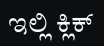ಇಲ್ಲಿ ಕ್ಲಿಕ್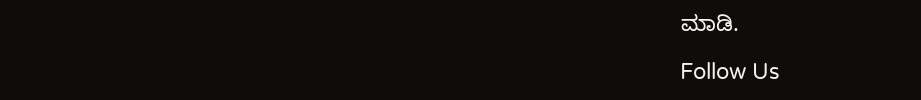ಮಾಡಿ.

Follow Us